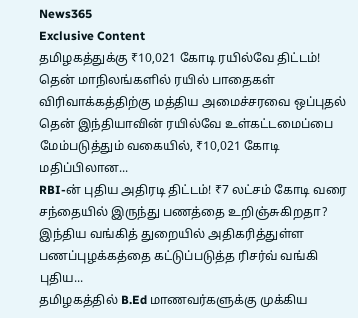News365
Exclusive Content
தமிழகத்துக்கு ₹10,021 கோடி ரயில்வே திட்டம்! தென் மாநிலங்களில் ரயில் பாதைகள் விரிவாக்கத்திற்கு மத்திய அமைச்சரவை ஒப்புதல்
தென் இந்தியாவின் ரயில்வே உள்கட்டமைப்பை மேம்படுத்தும் வகையில், ₹10,021 கோடி மதிப்பிலான...
RBI-ன் புதிய அதிரடி திட்டம்! ₹7 லட்சம் கோடி வரை சந்தையில் இருந்து பணத்தை உறிஞ்சுகிறதா?
இந்திய வங்கித் துறையில் அதிகரித்துள்ள பணப்புழக்கத்தை கட்டுப்படுத்த ரிசர்வ் வங்கி புதிய...
தமிழகத்தில் B.Ed மாணவர்களுக்கு முக்கிய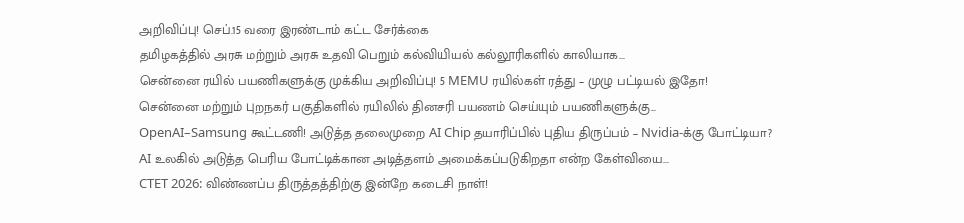அறிவிப்பு! செப்.15 வரை இரண்டாம் கட்ட சேர்க்கை
தமிழகத்தில் அரசு மற்றும் அரசு உதவி பெறும் கல்வியியல் கல்லூரிகளில் காலியாக...
சென்னை ரயில் பயணிகளுக்கு முக்கிய அறிவிப்பு! 5 MEMU ரயில்கள் ரத்து – முழு பட்டியல் இதோ!
சென்னை மற்றும் புறநகர் பகுதிகளில் ரயிலில் தினசரி பயணம் செய்யும் பயணிகளுக்கு...
OpenAI–Samsung கூட்டணி! அடுத்த தலைமுறை AI Chip தயாரிப்பில் புதிய திருப்பம் – Nvidia-க்கு போட்டியா?
AI உலகில் அடுத்த பெரிய போட்டிக்கான அடித்தளம் அமைக்கப்படுகிறதா என்ற கேள்வியை...
CTET 2026: விண்ணப்ப திருத்தத்திற்கு இன்றே கடைசி நாள்!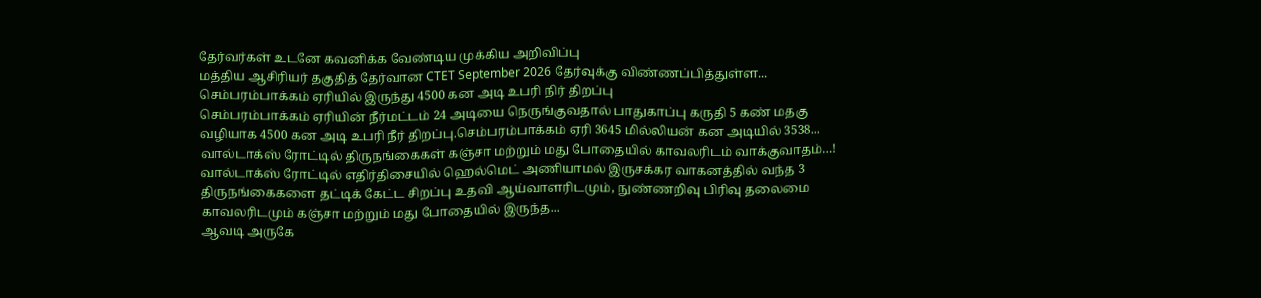தேர்வர்கள் உடனே கவனிக்க வேண்டிய முக்கிய அறிவிப்பு
மத்திய ஆசிரியர் தகுதித் தேர்வான CTET September 2026 தேர்வுக்கு விண்ணப்பித்துள்ள...
செம்பரம்பாக்கம் ஏரியில் இருந்து 4500 கன அடி உபரி நிர் திறப்பு
செம்பரம்பாக்கம் ஏரியின் நீர்மட்டம் 24 அடியை நெருங்குவதால் பாதுகாப்பு கருதி 5 கண் மதகு வழியாக 4500 கன அடி உபரி நீர் திறப்பு.செம்பரம்பாக்கம் ஏரி 3645 மில்லியன் கன அடியில் 3538...
வால்டாக்ஸ் ரோட்டில் திருநங்கைகள் கஞ்சா மற்றும் மது போதையில் காவலரிடம் வாக்குவாதம்…!
வால்டாக்ஸ் ரோட்டில் எதிர்திசையில் ஹெல்மெட் அணியாமல் இருசக்கர வாகனத்தில் வந்த 3 திருநங்கைகளை தட்டிக் கேட்ட சிறப்பு உதவி ஆய்வாளரிடமும், நுண்ணறிவு பிரிவு தலைமை காவலரிடமும் கஞ்சா மற்றும் மது போதையில் இருந்த...
ஆவடி அருகே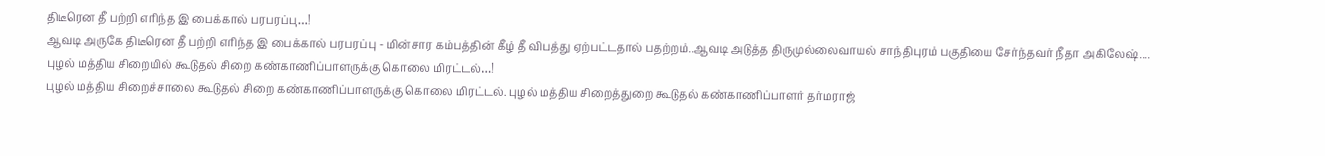திடீரென தீ பற்றி எரிந்த இ பைக்கால் பரபரப்பு…!
ஆவடி அருகே திடீரென தீ பற்றி எரிந்த இ பைக்கால் பரபரப்பு - மின்சார கம்பத்தின் கீழ் தீ விபத்து ஏற்பட்டதால் பதற்றம்..ஆவடி அடுத்த திருமுல்லைவாயல் சாந்திபுரம் பகுதியை சேர்ந்தவர் நீதா அகிலேஷ்....
புழல் மத்திய சிறையில் கூடுதல் சிறை கண்காணிப்பாளருக்கு கொலை மிரட்டல்…!
புழல் மத்திய சிறைச்சாலை கூடுதல் சிறை கண்காணிப்பாளருக்கு கொலை மிரட்டல். புழல் மத்திய சிறைத்துறை கூடுதல் கண்காணிப்பாளர் தர்மராஜ்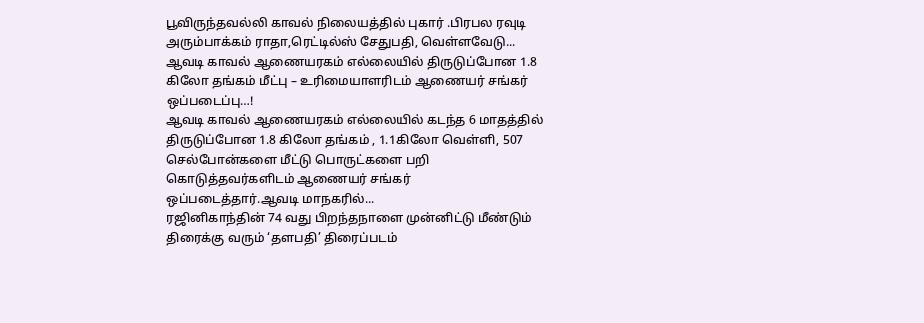பூவிருந்தவல்லி காவல் நிலையத்தில் புகார் .பிரபல ரவுடி அரும்பாக்கம் ராதா,ரெட்டில்ஸ் சேதுபதி, வெள்ளவேடு...
ஆவடி காவல் ஆணையரகம் எல்லையில் திருடுப்போன 1.8 கிலோ தங்கம் மீட்பு – உரிமையாளரிடம் ஆணையர் சங்கர் ஒப்படைப்பு…!
ஆவடி காவல் ஆணையரகம் எல்லையில் கடந்த 6 மாதத்தில் திருடுப்போன 1.8 கிலோ தங்கம் , 1.1கிலோ வெள்ளி, 507 செல்போன்களை மீட்டு பொருட்களை பறி கொடுத்தவர்களிடம் ஆணையர் சங்கர் ஒப்படைத்தார்.ஆவடி மாநகரில்...
ரஜினிகாந்தின் 74 வது பிறந்தநாளை முன்னிட்டு மீண்டும் திரைக்கு வரும் ‘தளபதி’ திரைப்படம்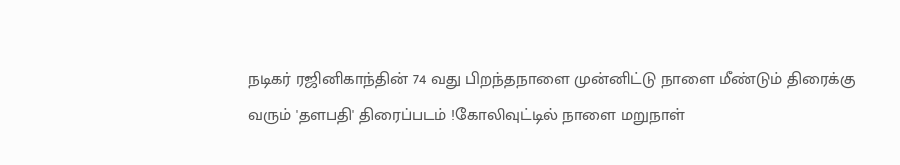நடிகர் ரஜினிகாந்தின் 74 வது பிறந்தநாளை முன்னிட்டு நாளை மீண்டும் திரைக்கு வரும் 'தளபதி' திரைப்படம் !கோலிவுட்டில் நாளை மறுநாள்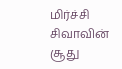மிர்ச்சி சிவாவின் சூது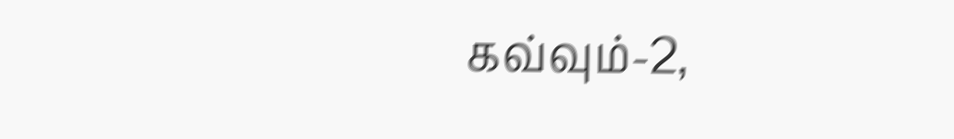கவ்வும்-2,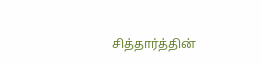சித்தார்த்தின்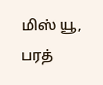மிஸ் யூ, பரத்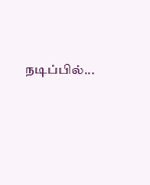நடிப்பில்...